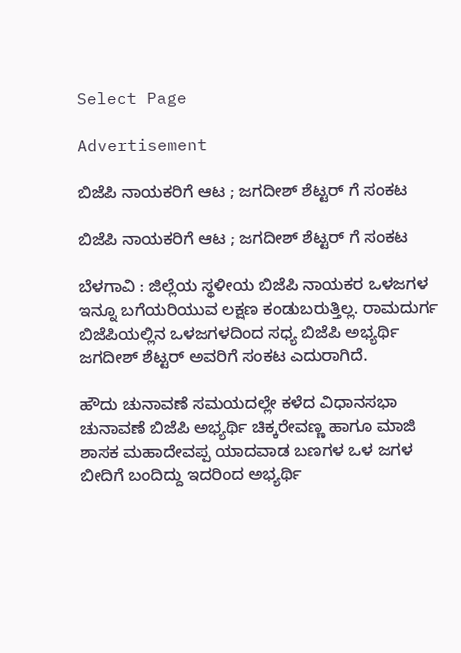Select Page

Advertisement

ಬಿಜೆಪಿ ನಾಯಕರಿಗೆ ಆಟ ; ಜಗದೀಶ್ ಶೆಟ್ಟರ್ ಗೆ ಸಂಕಟ

ಬಿಜೆಪಿ ನಾಯಕರಿಗೆ ಆಟ ; ಜಗದೀಶ್ ಶೆಟ್ಟರ್ ಗೆ ಸಂಕಟ

ಬೆಳಗಾವಿ : ಜಿಲ್ಲೆಯ ಸ್ಥಳೀಯ ಬಿಜೆಪಿ ನಾಯಕರ ಒಳಜಗಳ ಇನ್ನೂ ಬಗೆಯರಿಯುವ ಲಕ್ಷಣ ಕಂಡುಬರುತ್ತಿಲ್ಲ. ರಾಮದುರ್ಗ ಬಿಜೆಪಿಯಲ್ಲಿನ ಒಳಜಗಳದಿಂದ ಸಧ್ಯ ಬಿಜೆಪಿ ಅಭ್ಯರ್ಥಿ ಜಗದೀಶ್ ಶೆಟ್ಟರ್ ಅವರಿಗೆ ಸಂಕಟ ಎದುರಾಗಿದೆ.

ಹೌದು ಚುನಾವಣೆ ಸಮಯದಲ್ಲೇ ಕಳೆದ ವಿಧಾನಸಭಾ ಚುನಾವಣೆ ಬಿಜೆಪಿ ಅಭ್ಯರ್ಥಿ ಚಿಕ್ಕರೇವಣ್ಣ ಹಾಗೂ ಮಾಜಿ ಶಾಸಕ ಮಹಾದೇವಪ್ಪ ಯಾದವಾಡ ಬಣಗಳ ಒಳ ಜಗಳ ಬೀದಿಗೆ ಬಂದಿದ್ದು ಇದರಿಂದ ಅಭ್ಯರ್ಥಿ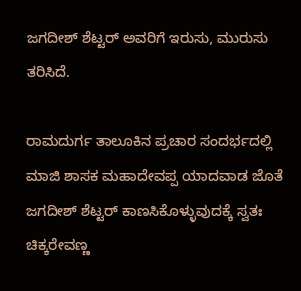ಜಗದೀಶ್ ಶೆಟ್ಟರ್ ಅವರಿಗೆ ಇರುಸು, ಮುರುಸು ತರಿಸಿದೆ.

ರಾಮದುರ್ಗ ತಾಲೂಕಿನ ಪ್ರಚಾರ ಸಂದರ್ಭದಲ್ಲಿ ಮಾಜಿ ಶಾಸಕ ಮಹಾದೇವಪ್ಪ ಯಾದವಾಡ ಜೊತೆ ಜಗದೀಶ್ ಶೆಟ್ಟರ್ ಕಾಣಸಿಕೊಳ್ಳುವುದಕ್ಕೆ ಸ್ವತಃ ಚಿಕ್ಕರೇವಣ್ಣ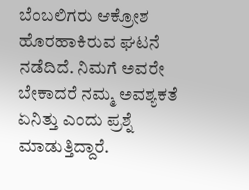ಬೆಂಬಲಿಗರು ಆಕ್ರೋಶ ಹೊರಹಾಕಿರುವ ಘಟನೆ ನಡೆದಿದೆ. ನಿಮಗೆ ಅವರೇ ಬೇಕಾದರೆ ನಮ್ಮ ಅವಶ್ಯಕತೆ ಏನಿತ್ತು ಎಂದು ಪ್ರಶ್ನೆ ಮಾಡುತ್ತಿದ್ದಾರೆ.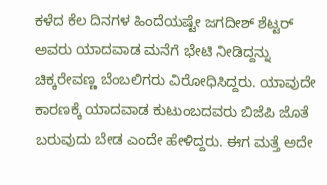ಕಳೆದ ಕೆಲ ದಿನಗಳ ಹಿಂದೆಯಷ್ಟೇ ಜಗದೀಶ್ ಶೆಟ್ಟರ್ ಅವರು ಯಾದವಾಡ ಮನೆಗೆ ಭೇಟಿ ನೀಡಿದ್ದನ್ನು ಚಿಕ್ಕರೇವಣ್ಣ ಬೆಂಬಲಿಗರು ವಿರೋಧಿಸಿದ್ದರು. ಯಾವುದೇ ಕಾರಣಕ್ಕೆ ಯಾದವಾಡ ಕುಟುಂಬದವರು ಬಿಜೆಪಿ ಜೊತೆ ಬರುವುದು ಬೇಡ ಎಂದೇ ಹೇಳಿದ್ದರು. ಈಗ ಮತ್ತೆ ಅದೇ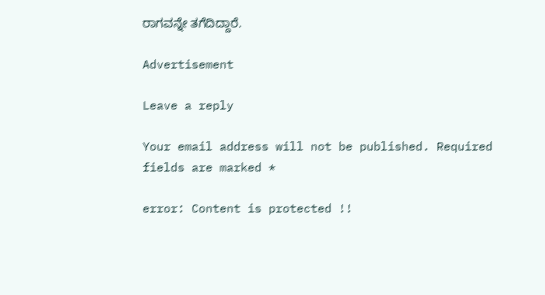ರಾಗವನ್ನೇ ತಗೆದಿದ್ದಾರೆ‌.

Advertisement

Leave a reply

Your email address will not be published. Required fields are marked *

error: Content is protected !!